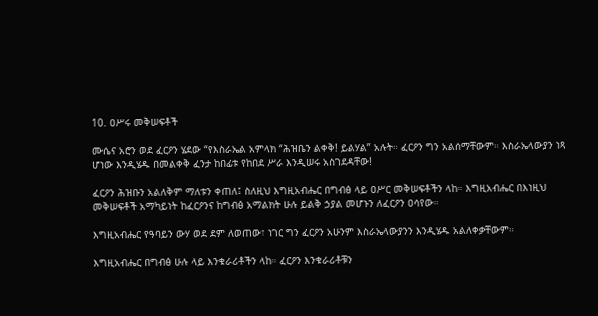10. ዐሥሩ መቅሠፍቶች

ሙሴና አሮን ወደ ፈርዖን ሄደው “የእስራኤል አምላክ “ሕዝቤን ልቀቅ! ይልሃል” አሉት። ፈርዖን ግን አልሰማቸውም። እስራኤላውያን ነጻ ሆነው እንዲሄዱ በመልቀቅ ፈንታ ከበፊቱ የከበደ ሥራ እንዲሠሩ አስገደዳቸው!

ፈርዖን ሕዝቡን አልለቅም ማለቱን ቀጠለ፤ ስለዚህ እግዚአብሔር በግብፅ ላይ ዐሥር መቅሠፍቶችን ላከ። እግዚአብሔር በእነዚህ መቅሠፍቶች አማካይነት ከፈርዖንና ከግብፅ አማልክት ሁሉ ይልቅ ኃያል መሆኑን ለፈርዖን ዐሳየው።

እግዚአብሔር የዓባይን ውሃ ወደ ደም ለወጠው፣ ነገር ግን ፈርዖን አሁንም እስራኤላውያንን እንዲሄዱ አልለቀቃቸውም።

እግዚአብሔር በግብፅ ሁሉ ላይ እንቁራሪቶችን ላከ። ፈርዖን እንቁራሪቶቹን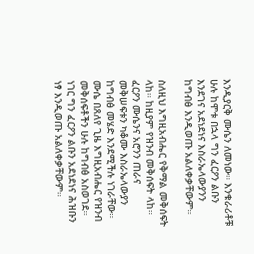እንዲያርቅ ሙሴን ለመነው። እንቁራሪቶቹ ሁሉ ከሞቱ በኋላ ግን ፈርዖን ልቡን እንደገና አደነደነና እስራኤላውያንን ከግብፅ እንዲወጡ አልለቀቃቸውም።

ስለዚህ እግዚአብሔር የቅማል መቅሰፍት ላከ። ከዚያም የዝንብ መቅሰፍት ላከ። ፈርዖን ሙሴንና አሮንን ጠራና መቅሠፍቱን ካቆሙ እስራኤላውያን ከግብፅ መሄድ እንደሚችሉ ነገራቸው። ሙሴ በጸለየ ጊዜ እግዚአብሔር የዝንብ መቅሰፍቶችን ሁሉ ከግብፅ አስወገደ። ነገር ግን ፈርዖን ልቡን አደነደነና ሕዝቡን ነፃ እንዲወጡ አልለቀቃቸውም።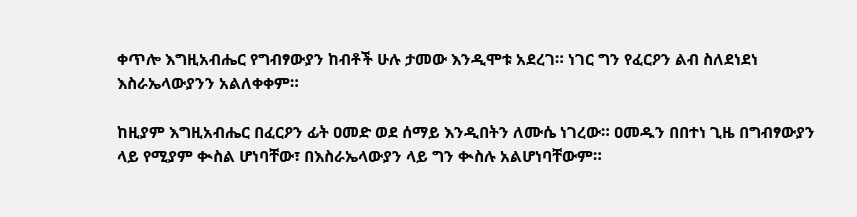ቀጥሎ እግዚአብሔር የግብፃውያን ከብቶች ሁሉ ታመው እንዲሞቱ አደረገ። ነገር ግን የፈርዖን ልብ ስለደነደነ እስራኤላውያንን አልለቀቀም።

ከዚያም እግዚአብሔር በፈርዖን ፊት ዐመድ ወደ ሰማይ እንዲበትን ለሙሴ ነገረው። ዐመዱን በበተነ ጊዜ በግብፃውያን ላይ የሚያም ቊስል ሆነባቸው፣ በእስራኤላውያን ላይ ግን ቊስሉ አልሆነባቸውም።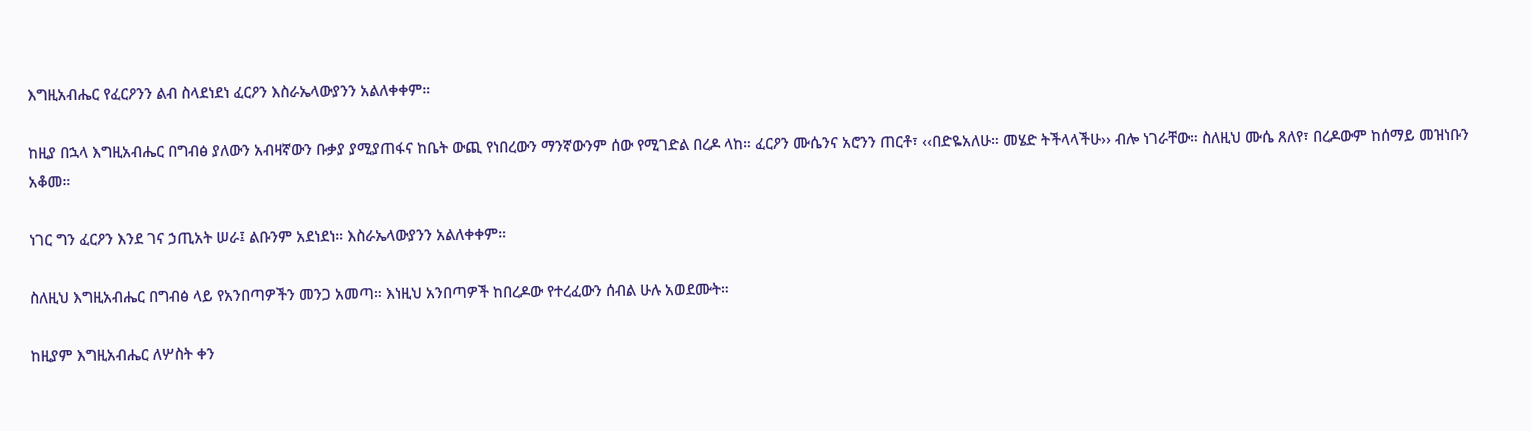እግዚአብሔር የፈርዖንን ልብ ስላደነደነ ፈርዖን እስራኤላውያንን አልለቀቀም።

ከዚያ በኋላ እግዚአብሔር በግብፅ ያለውን አብዛኛውን ቡቃያ ያሚያጠፋና ከቤት ውጪ የነበረውን ማንኛውንም ሰው የሚገድል በረዶ ላከ። ፈርዖን ሙሴንና አሮንን ጠርቶ፣ ‹‹በድዬአለሁ። መሄድ ትችላላችሁ›› ብሎ ነገራቸው። ስለዚህ ሙሴ ጸለየ፣ በረዶውም ከሰማይ መዝነቡን አቆመ።

ነገር ግን ፈርዖን እንደ ገና ኃጢአት ሠራ፤ ልቡንም አደነደነ። እስራኤላውያንን አልለቀቀም።

ስለዚህ እግዚአብሔር በግብፅ ላይ የአንበጣዎችን መንጋ አመጣ። እነዚህ አንበጣዎች ከበረዶው የተረፈውን ሰብል ሁሉ አወደሙት።

ከዚያም እግዚአብሔር ለሦስት ቀን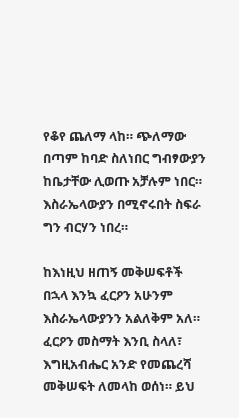የቆየ ጨለማ ላከ። ጭለማው በጣም ከባድ ስለነበር ግብፃውያን ከቤታቸው ሊወጡ አቻሉም ነበር። እስራኤላውያን በሚኖሩበት ስፍራ ግን ብርሃን ነበረ።

ከእነዚህ ዘጠኝ መቅሠፍቶች በኋላ እንኳ ፈርዖን አሁንም እስራኤላውያንን አልለቅም አለ። ፈርዖን መስማት እንቢ ስላለ፣ እግዚአብሔር አንድ የመጨረሻ መቅሠፍት ለመላከ ወሰነ። ይህ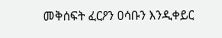መቅሰፍት ፈርዖን ዐሳቡን እንዲቀይር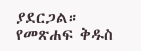ያደርጋል።
የመጽሐፍ ቅዱስ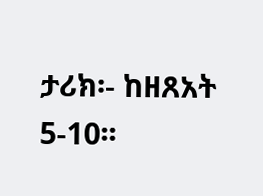ታሪክ፡- ከዘጸአት 5-10፡፡